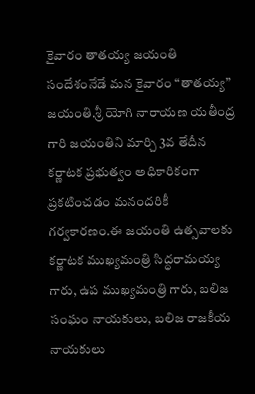కైవారం తాతయ్య జయంతి సందేశంనేడే మన కైవారం “తాతయ్య” జయంతి.శ్రీ యోగి నారాయణ యతీంద్ర గారి జయంతిని మార్చి 3వ తేదీన కర్ణాటక ప్రభుత్వం అధికారికంగా ప్రకటించడం మనందరికీ గర్వకారణం.ఈ జయంతి ఉత్సవాలకు కర్ణాటక ముఖ్యమంత్రి సిద్ధరామయ్య గారు, ఉప ముఖ్యమంత్రి గారు, బలిజ సంఘం నాయకులు, బలిజ రాజకీయ నాయకులు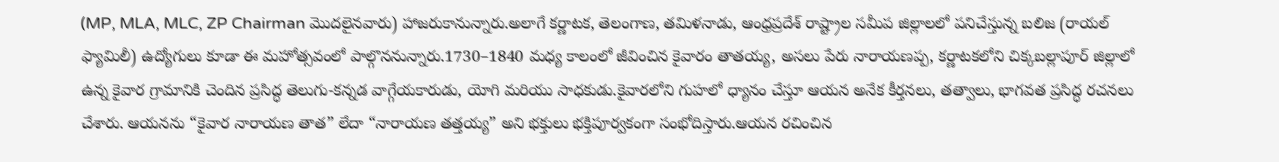(MP, MLA, MLC, ZP Chairman మొదలైనవారు) హాజరుకానున్నారు.అలాగే కర్ణాటక, తెలంగాణ, తమిళనాడు, ఆంధ్రప్రదేశ్ రాష్ట్రాల సమీప జిల్లాలలో పనిచేస్తున్న బలిజ (రాయల్ ఫ్యామిలీ) ఉద్యోగులు కూడా ఈ మహోత్సవంలో పాల్గొననున్నారు.1730–1840 మధ్య కాలంలో జీవించిన కైవారం తాతయ్య, అసలు పేరు నారాయణప్ప, కర్ణాటకలోని చిక్కబల్లాపూర్ జిల్లాలో ఉన్న కైవార గ్రామానికి చెందిన ప్రసిద్ధ తెలుగు-కన్నడ వాగ్గేయకారుడు, యోగి మరియు సాధకుడు.కైవారలోని గుహలో ధ్యానం చేస్తూ ఆయన అనేక కీర్తనలు, తత్వాలు, భాగవత ప్రసిద్ధ రచనలు చేశారు. ఆయనను “కైవార నారాయణ తాత” లేదా “నారాయణ తత్తయ్య” అని భక్తులు భక్తిపూర్వకంగా సంభోదిస్తారు.ఆయన రచించిన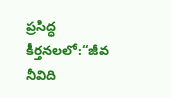ప్రసిద్ధ కీర్తనలలో:“జీవ నీవిది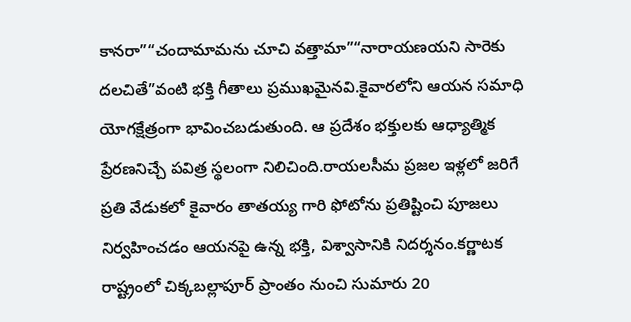కానరా”“చందామామను చూచి వత్తామా”“నారాయణయని సారెకు దలచితే”వంటి భక్తి గీతాలు ప్రముఖమైనవి.కైవారలోని ఆయన సమాధి యోగక్షేత్రంగా భావించబడుతుంది. ఆ ప్రదేశం భక్తులకు ఆధ్యాత్మిక ప్రేరణనిచ్చే పవిత్ర స్థలంగా నిలిచింది.రాయలసీమ ప్రజల ఇళ్లలో జరిగే ప్రతి వేడుకలో కైవారం తాతయ్య గారి ఫోటోను ప్రతిష్టించి పూజలు నిర్వహించడం ఆయనపై ఉన్న భక్తి, విశ్వాసానికి నిదర్శనం.కర్ణాటక రాష్ట్రంలో చిక్కబల్లాపూర్ ప్రాంతం నుంచి సుమారు 20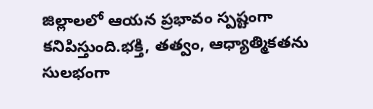జిల్లాలలో ఆయన ప్రభావం స్పష్టంగా కనిపిస్తుంది.భక్తి, తత్వం, ఆధ్యాత్మికతను సులభంగా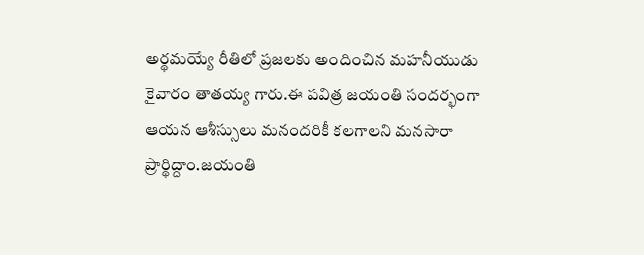అర్థమయ్యే రీతిలో ప్రజలకు అందించిన మహనీయుడు కైవారం తాతయ్య గారు.ఈ పవిత్ర జయంతి సందర్భంగా ఆయన ఆశీస్సులు మనందరికీ కలగాలని మనసారా ప్రార్థిద్దాం.జయంతి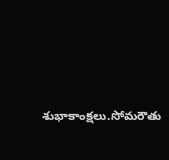శుభాకాంక్షలు.సోమరౌతు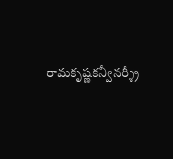రామకృష్ణకన్వీనర్శ్రీ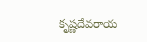కృష్ణదేవరాయ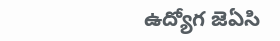ఉద్యోగ జెఏసి